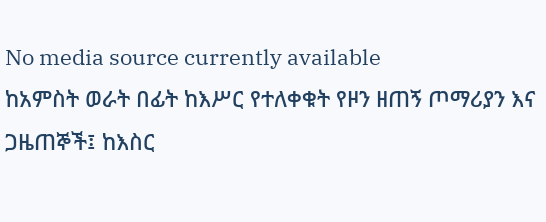No media source currently available
ከአምስት ወራት በፊት ከእሥር የተለቀቁት የዞን ዘጠኝ ጦማሪያን እና ጋዜጠኞች፤ ከእስር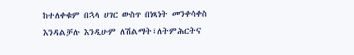ከተለቀቁም በኋላ ሀገር ውስጥ በነጻነት መንቀሳቀስ እንዳልቻሉ እንዲሁም ለሽልማት፣ለትምሕርትና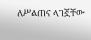ለሥልጠና ላገኟቸው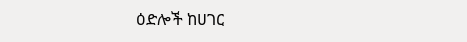ዕድሎች ከሀገር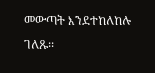መውጣት እንደተከለከሉ ገለጹ፡፡